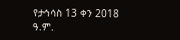የታኅሳስ 13 ቀን 2018 ዓ.ም.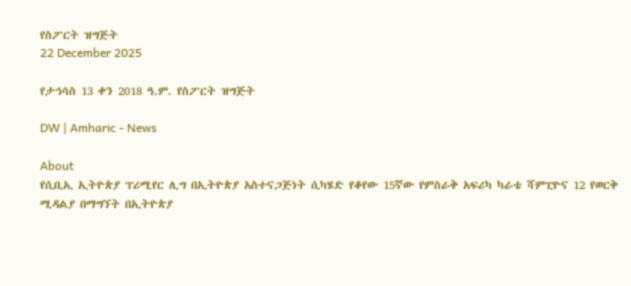የስፖርት ዝግጅት
22 December 2025

የታኅሳስ 13 ቀን 2018 ዓ.ም. የስፖርት ዝግጅት

DW | Amharic - News

About
የሲቢኢ ኢትዮጵያ ፕሪሚየር ሊግ በኢትዮጵያ አስተናጋጅነት ሲካሄድ የቆየው 15ኛው የምስራቅ አፍሪካ ካራቴ ሻምፒዮና 12 የወርቅ ሚዳልያ በማግኘት በኢትዮጵያ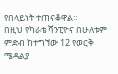የበላይነት ተጠናቆዋል።
በዚህ የካራቴ ሻንፒዮና በሁለቱም ምድብ ከተግኘው 12 የወርቅ ሜዳልያ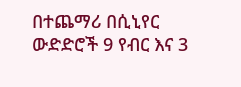በተጨማሪ በሲኒየር ውድድሮች 9 የብር እና 3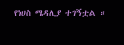የነሀስ ሜዳሊያ ተገኝቷል ።